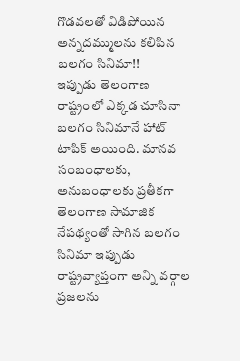గొడవలతో విడిపోయిన అన్నదమ్ములను కలిపిన బలగం సినిమా!!
ఇప్పుడు తెలంగాణ రాష్ట్రంలో ఎక్కడ చూసినా బలగం సినిమానే హాట్ టాపిక్ అయింది. మానవ సంబంధాలకు, అనుబంధాలకు ప్రతీకగా తెలంగాణ సామాజిక నేపథ్యంతో సాగిన బలగం సినిమా ఇప్పుడు రాష్ట్రవ్యాప్తంగా అన్ని వర్గాల ప్రజలను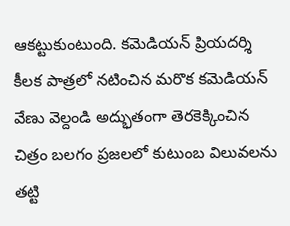ఆకట్టుకుంటుంది. కమెడియన్ ప్రియదర్శి కీలక పాత్రలో నటించిన మరొక కమెడియన్ వేణు వెల్దండి అద్భుతంగా తెరకెక్కించిన చిత్రం బలగం ప్రజలలో కుటుంబ విలువలను తట్టి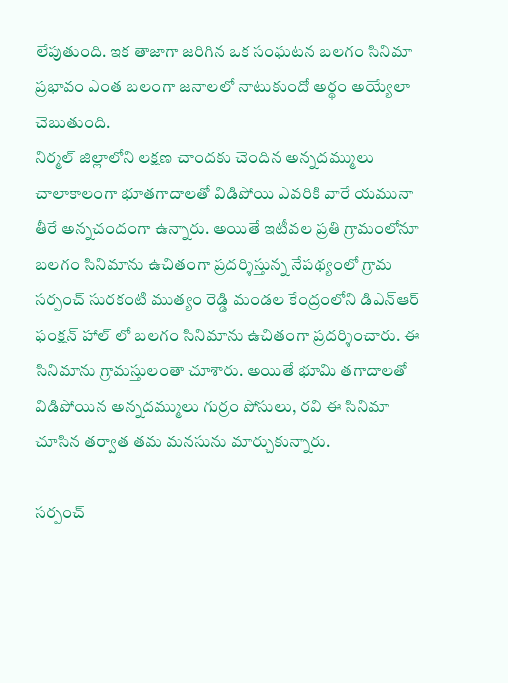లేపుతుంది. ఇక తాజాగా జరిగిన ఒక సంఘటన బలగం సినిమా ప్రభావం ఎంత బలంగా జనాలలో నాటుకుందో అర్థం అయ్యేలా చెబుతుంది.
నిర్మల్ జిల్లాలోని లక్షణ చాందకు చెందిన అన్నదమ్ములు చాలాకాలంగా భూతగాదాలతో విడిపోయి ఎవరికి వారే యమునా తీరే అన్నచందంగా ఉన్నారు. అయితే ఇటీవల ప్రతి గ్రామంలోనూ బలగం సినిమాను ఉచితంగా ప్రదర్శిస్తున్న నేపథ్యంలో గ్రామ సర్పంచ్ సురకంటి ముత్యం రెడ్డి మండల కేంద్రంలోని డిఎన్ఆర్ ఫంక్షన్ హాల్ లో బలగం సినిమాను ఉచితంగా ప్రదర్శించారు. ఈ సినిమాను గ్రామస్తులంతా చూశారు. అయితే భూమి తగాదాలతో విడిపోయిన అన్నదమ్ములు గుర్రం పోసులు, రవి ఈ సినిమా చూసిన తర్వాత తమ మనసును మార్చుకున్నారు.

సర్పంచ్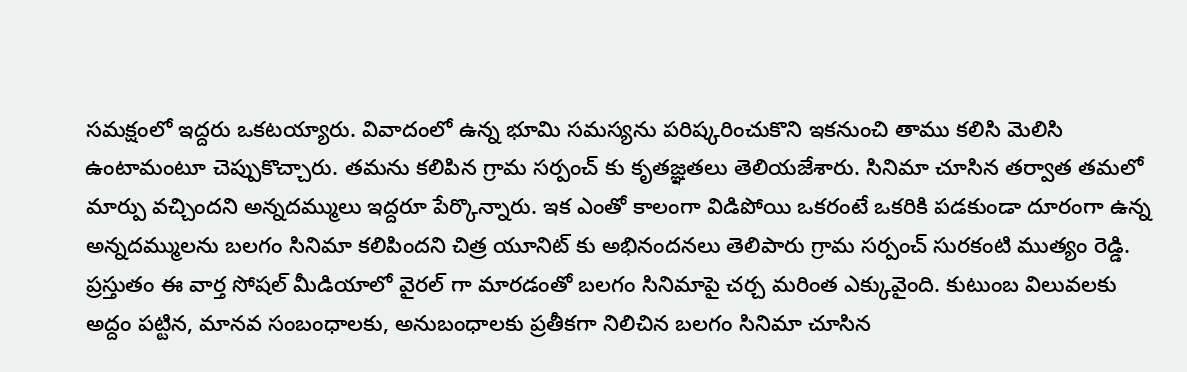సమక్షంలో ఇద్దరు ఒకటయ్యారు. వివాదంలో ఉన్న భూమి సమస్యను పరిష్కరించుకొని ఇకనుంచి తాము కలిసి మెలిసి ఉంటామంటూ చెప్పుకొచ్చారు. తమను కలిపిన గ్రామ సర్పంచ్ కు కృతజ్ఞతలు తెలియజేశారు. సినిమా చూసిన తర్వాత తమలో మార్పు వచ్చిందని అన్నదమ్ములు ఇద్దరూ పేర్కొన్నారు. ఇక ఎంతో కాలంగా విడిపోయి ఒకరంటే ఒకరికి పడకుండా దూరంగా ఉన్న అన్నదమ్ములను బలగం సినిమా కలిపిందని చిత్ర యూనిట్ కు అభినందనలు తెలిపారు గ్రామ సర్పంచ్ సురకంటి ముత్యం రెడ్డి.
ప్రస్తుతం ఈ వార్త సోషల్ మీడియాలో వైరల్ గా మారడంతో బలగం సినిమాపై చర్చ మరింత ఎక్కువైంది. కుటుంబ విలువలకు అద్దం పట్టిన, మానవ సంబంధాలకు, అనుబంధాలకు ప్రతీకగా నిలిచిన బలగం సినిమా చూసిన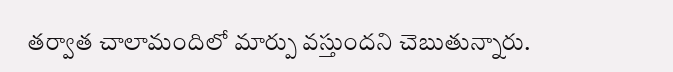తర్వాత చాలామందిలో మార్పు వస్తుందని చెబుతున్నారు.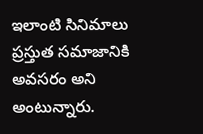ఇలాంటి సినిమాలు ప్రస్తుత సమాజానికి అవసరం అని అంటున్నారు.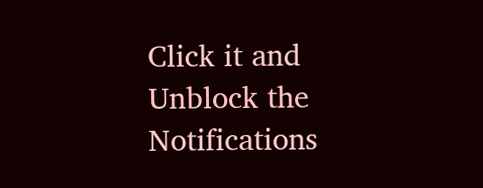Click it and Unblock the Notifications